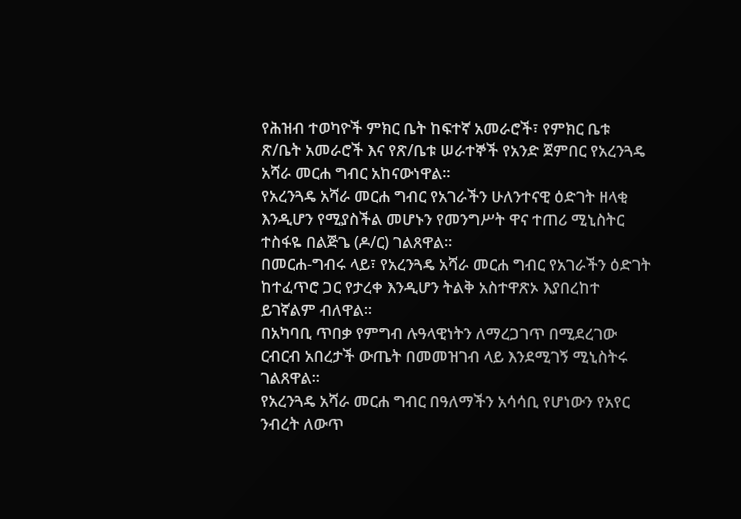የሕዝብ ተወካዮች ምክር ቤት ከፍተኛ አመራሮች፣ የምክር ቤቱ ጽ/ቤት አመራሮች እና የጽ/ቤቱ ሠራተኞች የአንድ ጀምበር የአረንጓዴ አሻራ መርሐ ግብር አከናውነዋል።
የአረንጓዴ አሻራ መርሐ ግብር የአገራችን ሁለንተናዊ ዕድገት ዘላቂ እንዲሆን የሚያስችል መሆኑን የመንግሥት ዋና ተጠሪ ሚኒስትር ተስፋዬ በልጅጌ (ዶ/ር) ገልጸዋል።
በመርሐ-ግብሩ ላይ፣ የአረንጓዴ አሻራ መርሐ ግብር የአገራችን ዕድገት ከተፈጥሮ ጋር የታረቀ እንዲሆን ትልቅ አስተዋጽኦ እያበረከተ ይገኛልም ብለዋል።
በአካባቢ ጥበቃ የምግብ ሉዓላዊነትን ለማረጋገጥ በሚደረገው ርብርብ አበረታች ውጤት በመመዝገብ ላይ እንደሚገኝ ሚኒስትሩ ገልጸዋል።
የአረንጓዴ አሻራ መርሐ ግብር በዓለማችን አሳሳቢ የሆነውን የአየር ንብረት ለውጥ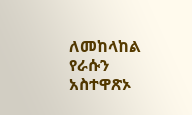ለመከላከል የራሱን አስተዋጽኦ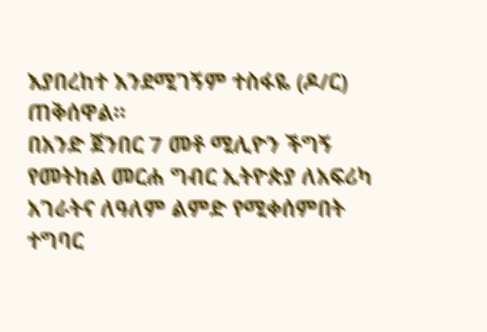እያበረከተ እንደሚገኝም ተስፋዬ (ዶ/ር) ጠቅሰዋል።
በአንድ ጀንበር 7 መቶ ሚሊዮን ችግኝ የመትከል መርሐ ግብር ኢትዮጵያ ለአፍሪካ አገራትና ለዓለም ልምድ የሚቀሰምበት ተግባር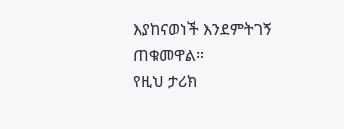እያከናወነች እንደምትገኝ ጠቁመዋል።
የዚህ ታሪክ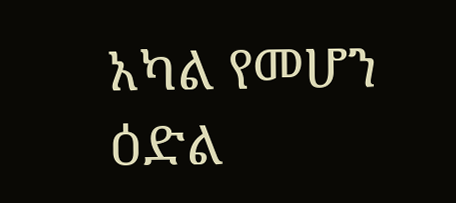አካል የመሆን ዕድል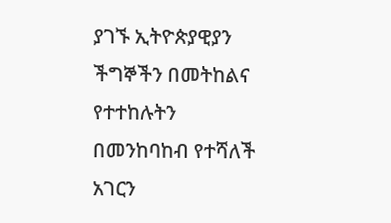ያገኙ ኢትዮጵያዊያን ችግኞችን በመትከልና የተተከሉትን በመንከባከብ የተሻለች አገርን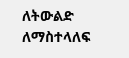ለትውልድ ለማስተላለፍ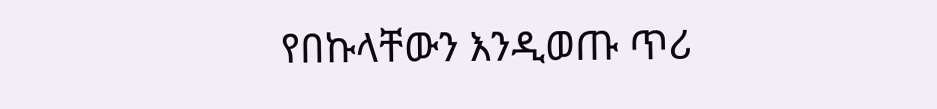የበኩላቸውን እንዲወጡ ጥሪ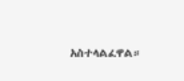አስተላልፈዋል።